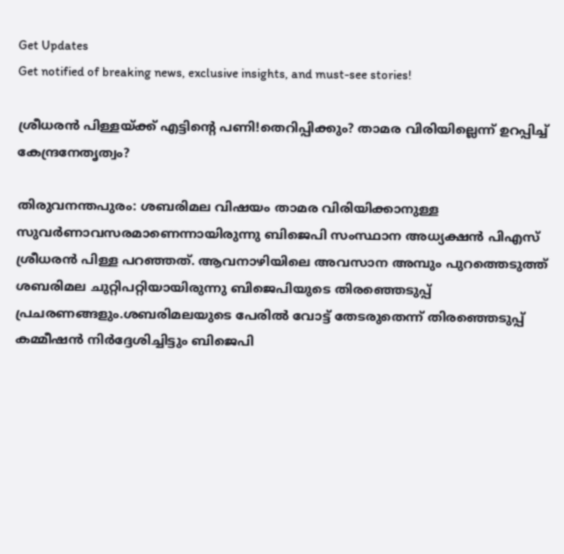Get Updates
Get notified of breaking news, exclusive insights, and must-see stories!

ശ്രീധരന്‍ പിള്ളയ്ക്ക് എട്ടിന്‍റെ പണി!തെറിപ്പിക്കും? താമര വിരിയില്ലെന്ന് ഉറപ്പിച്ച് കേന്ദ്രനേതൃത്വം?

തിരുവനന്തപുരം: ശബരിമല വിഷയം താമര വിരിയിക്കാനുള്ള സുവര്‍ണാവസരമാണെന്നായിരുന്നു ബിജെപി സംസ്ഥാന അധ്യക്ഷന്‍ പിഎസ് ശ്രീധരന്‍ പിള്ള പറഞ്ഞത്. ആവനാഴിയിലെ അവസാന അമ്പും പുറത്തെടുത്ത് ശബരിമല ചുറ്റിപറ്റിയായിരുന്നു ബിജെപിയുടെ തിരഞ്ഞെടുപ്പ് പ്രചരണങ്ങളും.ശബരിമലയുടെ പേരില്‍ വോട്ട് തേടരുതെന്ന് തിരഞ്ഞെടുപ്പ് കമ്മീഷന്‍ നിര്‍ദ്ദേശിച്ചിട്ടും ബിജെപി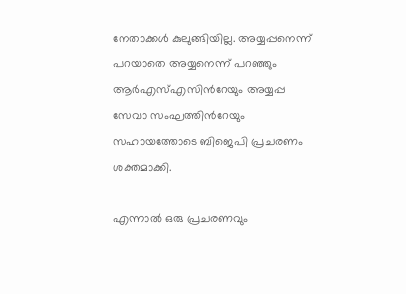നേതാക്കള്‍ കുലുങ്ങിയില്ല. അയ്യപ്പനെന്ന് പറയാതെ അയ്യനെന്ന് പറഞ്ഞും ആര്‍എസ്എസിന്‍റേയും അയ്യപ്പ സേവാ സംഘത്തിന്‍റേയും സഹായത്തോടെ ബിജെപി പ്രചരണം ശക്തമാക്കി.

എന്നാല്‍ ഒരു പ്രചരണവും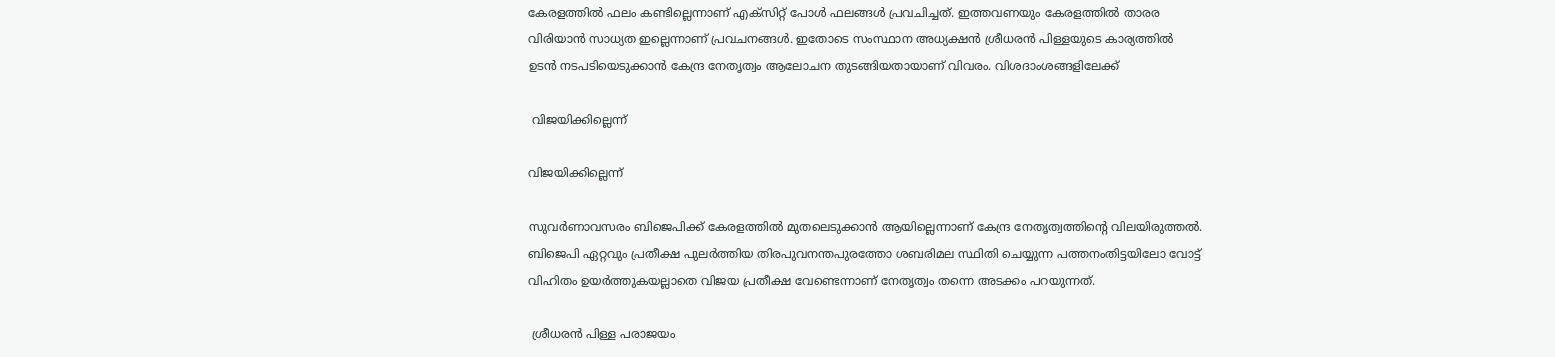കേരളത്തില്‍ ഫലം കണ്ടില്ലെന്നാണ് എക്സിറ്റ് പോള്‍ ഫലങ്ങള്‍ പ്രവചിച്ചത്. ഇത്തവണയും കേരളത്തില്‍ താരര വിരിയാന്‍ സാധ്യത ഇല്ലെന്നാണ് പ്രവചനങ്ങള്‍. ഇതോടെ സംസ്ഥാന അധ്യക്ഷന്‍ ശ്രീധരന്‍ പിള്ളയുടെ കാര്യത്തില്‍ ഉടന്‍ നടപടിയെടുക്കാന്‍ കേന്ദ്ര നേതൃത്വം ആലോചന തുടങ്ങിയതായാണ് വിവരം. വിശദാംശങ്ങളിലേക്ക്

 വിജയിക്കില്ലെന്ന്

വിജയിക്കില്ലെന്ന്

സുവര്‍ണാവസരം ബിജെപിക്ക് കേരളത്തില്‍ മുതലെടുക്കാന്‍ ആയില്ലെന്നാണ് കേന്ദ്ര നേതൃത്വത്തിന്‍റെ വിലയിരുത്തല്‍. ബിജെപി ഏറ്റവും പ്രതീക്ഷ പുലര്‍ത്തിയ തിരപുവനന്തപുരത്തോ ശബരിമല സ്ഥിതി ചെയ്യുന്ന പത്തനംതിട്ടയിലോ വോട്ട് വിഹിതം ഉയര്‍ത്തുകയല്ലാതെ വിജയ പ്രതീക്ഷ വേണ്ടെന്നാണ് നേതൃത്വം തന്നെ അടക്കം പറയുന്നത്.

 ശ്രീധരന്‍ പിള്ള പരാജയം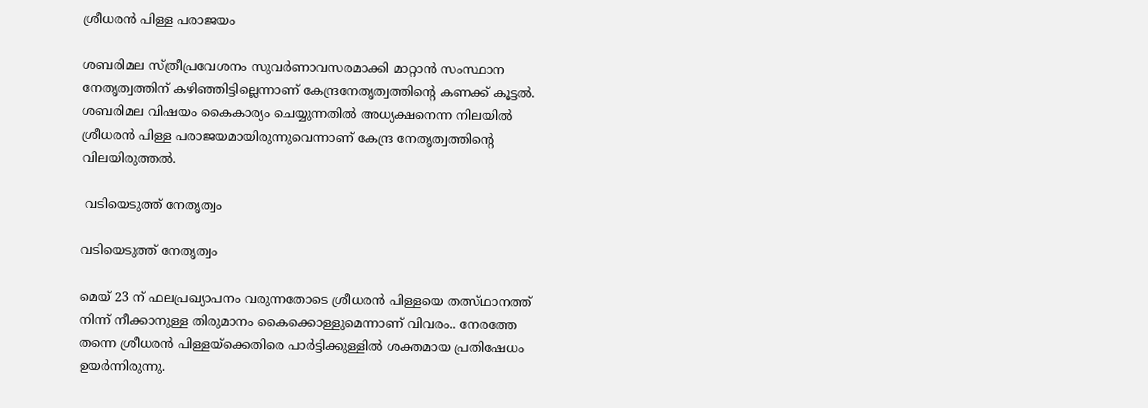ശ്രീധരന്‍ പിള്ള പരാജയം

ശബരിമല സ്ത്രീപ്രവേശനം സുവര്‍ണാവസരമാക്കി മാറ്റാന്‍ സംസ്ഥാന നേതൃത്വത്തിന് കഴിഞ്ഞിട്ടില്ലെന്നാണ് കേന്ദ്രനേതൃത്വത്തിന്‍റെ കണക്ക് കൂട്ടല്‍. ശബരിമല വിഷയം കൈകാര്യം ചെയ്യുന്നതില്‍ അധ്യക്ഷനെന്ന നിലയില്‍ ശ്രീധരന്‍ പിള്ള പരാജയമായിരുന്നുവെന്നാണ് കേന്ദ്ര നേതൃത്വത്തിന്‍റെ വിലയിരുത്തല്‍.

 വടിയെടുത്ത് നേതൃത്വം

വടിയെടുത്ത് നേതൃത്വം

മെയ് 23 ന് ഫലപ്രഖ്യാപനം വരുന്നതോടെ ശ്രീധരന്‍ പിള്ളയെ തത്സ്ഥാനത്ത് നിന്ന് നീക്കാനുള്ള തിരുമാനം കൈക്കൊള്ളുമെന്നാണ് വിവരം.. നേരത്തേ തന്നെ ശ്രീധരന്‍ പിള്ളയ്ക്കെതിരെ പാര്‍ട്ടിക്കുള്ളില്‍ ശക്തമായ പ്രതിഷേധം ഉയര്‍ന്നിരുന്നു.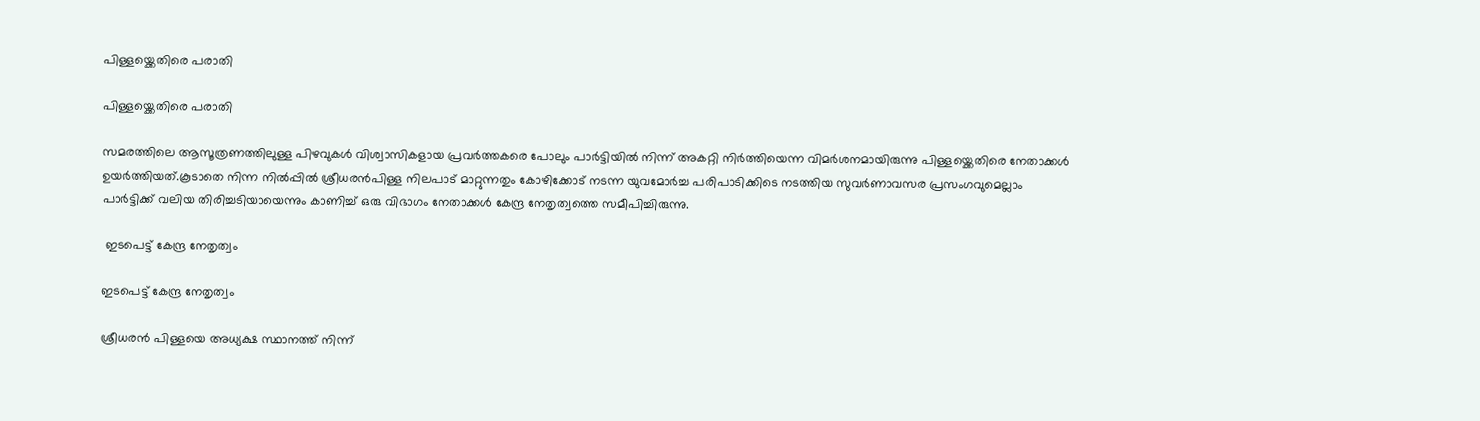പിള്ളയ്ക്കെതിരെ പരാതി

പിള്ളയ്ക്കെതിരെ പരാതി

സമരത്തിലെ ആസൂത്രണത്തിലുള്ള പിഴവുകള്‍ വിശ്വാസികളായ പ്രവര്‍ത്തകരെ പോലും പാര്‍ട്ടിയില്‍ നിന്ന് അകറ്റി നിര്‍ത്തിയെന്ന വിമര്‍ശനമായിരുന്നു പിള്ളയ്ക്കെതിരെ നേതാക്കള്‍ ഉയര്‍ത്തിയത്.കൂടാതെ നിന്ന നില്‍പ്പില്‍ ശ്രീധരന്‍പിള്ള നിലപാട് മാറ്റുന്നതും കോഴിക്കോട് നടന്ന യുവമോര്‍ച്ച പരിപാടിക്കിടെ നടത്തിയ സുവര്‍ണാവസര പ്രസംഗവുമെല്ലാം പാര്‍ട്ടിക്ക് വലിയ തിരിച്ചടിയായെന്നും കാണിച്ച് ഒരു വിഭാഗം നേതാക്കള്‍ കേന്ദ്ര നേതൃത്വത്തെ സമീപിച്ചിരുന്നു.

 ഇടപെട്ട് കേന്ദ്ര നേതൃത്വം

ഇടപെട്ട് കേന്ദ്ര നേതൃത്വം

ശ്രീധരന്‍ പിള്ളയെ അധ്യക്ഷ സ്ഥാനത്ത് നിന്ന്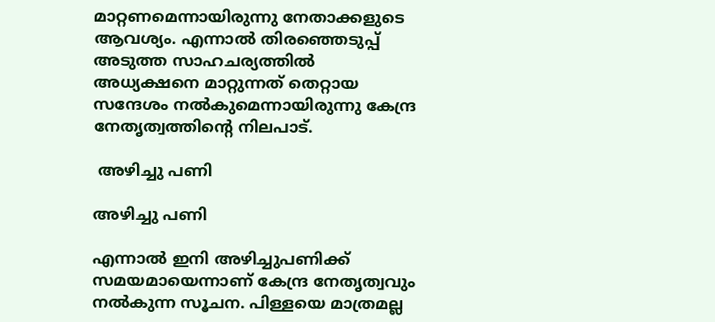മാറ്റണമെന്നായിരുന്നു നേതാക്കളുടെ ആവശ്യം. എന്നാല്‍ തിരഞ്ഞെടുപ്പ് അടുത്ത സാഹചര്യത്തില്‍ അധ്യക്ഷനെ മാറ്റുന്നത് തെറ്റായ സന്ദേശം നല്‍കുമെന്നായിരുന്നു കേന്ദ്ര നേതൃത്വത്തിന്‍റെ നിലപാട്.

 അഴിച്ചു പണി

അഴിച്ചു പണി

എന്നാല്‍ ഇനി അഴിച്ചുപണിക്ക് സമയമായെന്നാണ് കേന്ദ്ര നേതൃത്വവും നല്‍കുന്ന സൂചന. പിള്ളയെ മാത്രമല്ല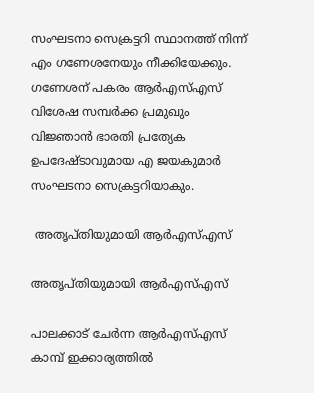സംഘടനാ സെക്രട്ടറി സ്ഥാനത്ത് നിന്ന് എം ഗണേശനേയും നീക്കിയേക്കും. ഗണേശന് പകരം ആര്‍എസ്എസ് വിശേഷ സമ്പര്‍ക്ക പ്രമുഖും വിജ്ഞാന്‍ ഭാരതി പ്രത്യേക ഉപദേഷ്ടാവുമായ എ ജയകുമാര്‍ സംഘടനാ സെക്രട്ടറിയാകും.

 അതൃപ്തിയുമായി ആര്‍എസ്എസ്

അതൃപ്തിയുമായി ആര്‍എസ്എസ്

പാലക്കാട് ചേര്‍ന്ന ആര്‍എസ്എസ് കാമ്പ് ഇക്കാര്യത്തില്‍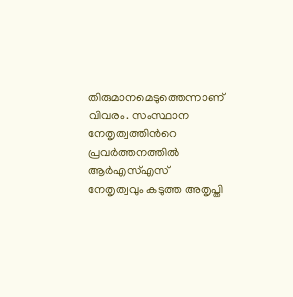തിരുമാനമെടുത്തെന്നാണ് വിവരം. സംസ്ഥാന നേതൃത്വത്തിന്‍റെ പ്രവര്‍ത്തനത്തില്‍ ആര്‍എസ്എസ് നേതൃത്വവും കടുത്ത അതൃപ്തി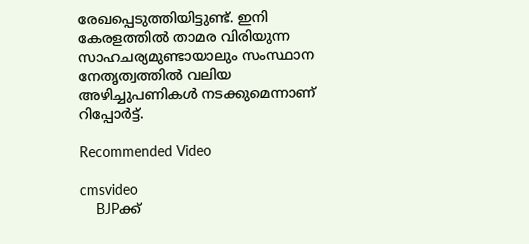രേഖപ്പെടുത്തിയിട്ടുണ്ട്. ഇനി കേരളത്തില്‍ താമര വിരിയുന്ന സാഹചര്യമുണ്ടായാലും സംസ്ഥാന നേതൃത്വത്തില്‍ വലിയ അഴിച്ചുപണികള്‍ നടക്കുമെന്നാണ് റിപ്പോര്‍ട്ട്.

Recommended Video

cmsvideo
    BJPക്ക്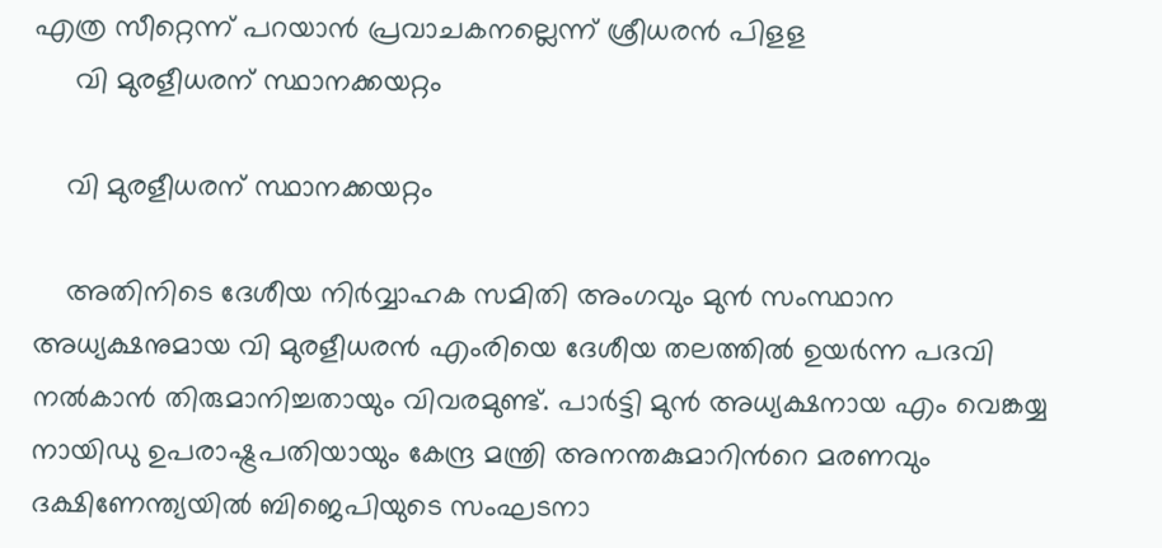എത്ര സീറ്റെന്ന് പറയാൻ പ്രവാചകനല്ലെന്ന് ശ്രീധരൻ പിളള
     വി മുരളീധരന് സ്ഥാനക്കയറ്റം

    വി മുരളീധരന് സ്ഥാനക്കയറ്റം

    അതിനിടെ ദേശീയ നിര്‍വ്വാഹക സമിതി അംഗവും മുന്‍ സംസ്ഥാന അധ്യക്ഷനുമായ വി മുരളീധരന്‍ എംരിയെ ദേശീയ തലത്തില്‍ ഉയര്‍ന്ന പദവി നല്‍കാന്‍ തിരുമാനിച്ചതായും വിവരമുണ്ട്. പാര്‍ട്ടി മുന്‍ അധ്യക്ഷനായ എം വെങ്കയ്യ നായിഡു ഉപരാഷ്ട്രപതിയായും കേന്ദ്ര മന്ത്രി അനന്തകുമാറിന്‍റെ മരണവും ദക്ഷിണേന്ത്യയില്‍ ബിജെപിയുടെ സംഘടനാ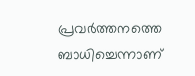പ്രവര്‍ത്തനത്തെ ബാധിച്ചെന്നാണ്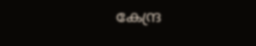കേന്ദ്ര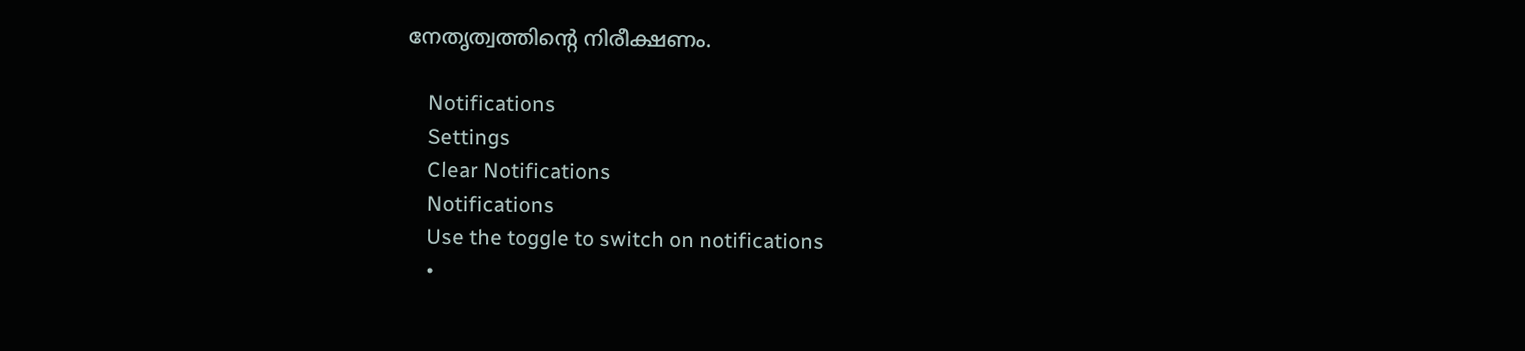നേതൃത്വത്തിന്‍റെ നിരീക്ഷണം.

    Notifications
    Settings
    Clear Notifications
    Notifications
    Use the toggle to switch on notifications
    •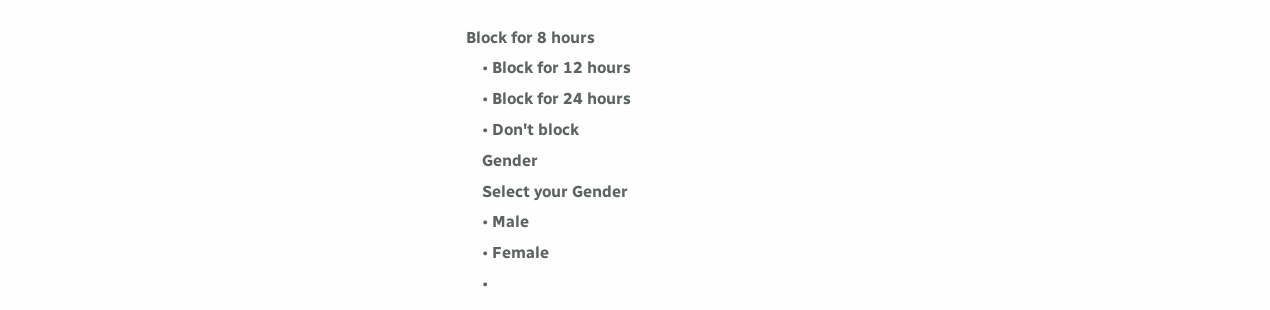Block for 8 hours
    • Block for 12 hours
    • Block for 24 hours
    • Don't block
    Gender
    Select your Gender
    • Male
    • Female
    •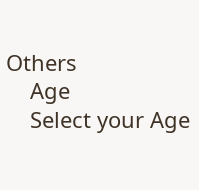Others
    Age
    Select your Age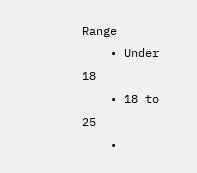Range
    • Under 18
    • 18 to 25
    •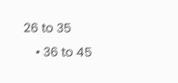26 to 35
    • 36 to 45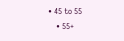• 45 to 55
    • 55+